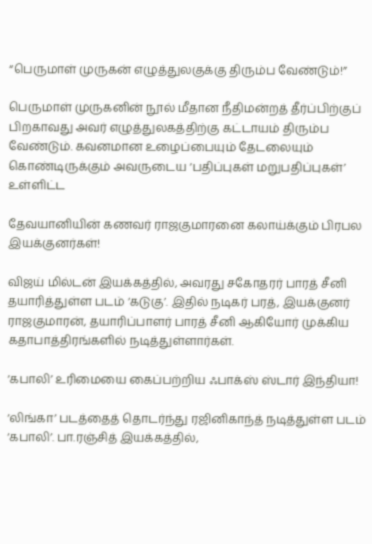“பெருமாள் முருகன் எழுத்துலகுக்கு திரும்ப வேண்டும்!”

பெருமாள் முருகனின் நூல் மீதான நீதிமன்றத் தீர்ப்பிற்குப் பிறகாவது அவர் எழுத்துலகத்திற்கு கட்டாயம் திரும்ப வேண்டும். கவனமான உழைப்பையும் தேடலையும் கொண்டிருக்கும் அவருடைய ‘பதிப்புகள் மறுபதிப்புகள்’ உள்ளிட்ட

தேவயானியின் கணவர் ராஜகுமாரனை கலாய்க்கும் பிரபல இயக்குனர்கள்!

விஜய் மில்டன் இயக்கத்தில், அவரது சகோதரர் பாரத் சீனி தயாரித்துள்ள படம் ‘கடுகு’. இதில் நடிகர் பரத், இயக்குனர் ராஜகுமாரன், தயாரிப்பாளர் பாரத் சீனி ஆகியோர் முக்கிய  கதாபாத்திரங்களில் நடித்துள்ளார்கள்.

‘கபாலி’ உரிமையை கைப்பற்றிய ஃபாக்ஸ் ஸ்டார் இந்தியா!

‘லிங்கா’ படத்தைத் தொடர்ந்து ரஜினிகாந்த் நடித்துள்ள படம் ‘கபாலி’. பா.ரஞ்சித் இயக்கத்தில்,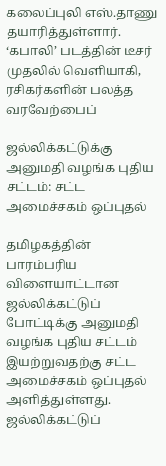கலைப்புலி எஸ்.தாணு தயாரித்துள்ளார். ‘கபாலி’ படத்தின் டீசர் முதலில் வெளியாகி, ரசிகர்களின் பலத்த வரவேற்பைப்

ஜல்லிக்கட்டுக்கு அனுமதி வழங்க புதிய சட்டம்: சட்ட அமைச்சகம் ஒப்புதல்

தமிழகத்தின் பாரம்பரிய விளையாட்டான ஜல்லிக்கட்டுப் போட்டிக்கு அனுமதி வழங்க புதிய சட்டம் இயற்றுவதற்கு சட்ட அமைச்சகம் ஒப்புதல் அளித்துள்ளது. ஜல்லிக்கட்டுப்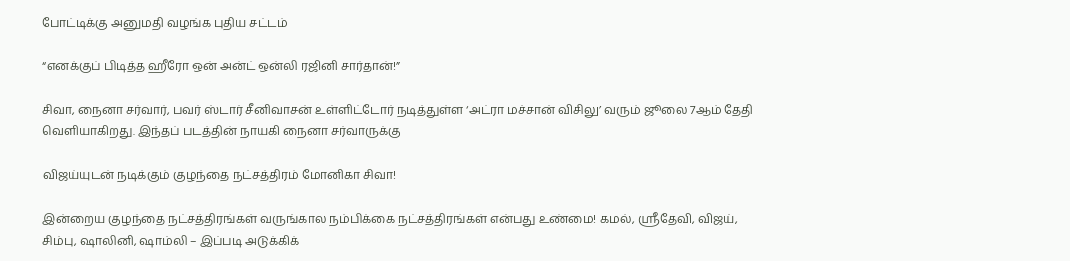போட்டிக்கு அனுமதி வழங்க புதிய சட்டம்

“எனக்குப் பிடித்த ஹீரோ ஒன் அன்ட் ஒன்லி ரஜினி சார்தான்!”

சிவா, நைனா சர்வார், பவர் ஸ்டார் சீனிவாசன் உள்ளிட்டோர் நடித்துள்ள ‘அட்ரா மச்சான் விசிலு’ வரும் ஜூலை 7ஆம் தேதி வெளியாகிறது. இந்தப் படத்தின் நாயகி நைனா சர்வாருக்கு

விஜய்யுடன் நடிக்கும் குழந்தை நட்சத்திரம் மோனிகா சிவா!

இன்றைய குழந்தை நட்சத்திரங்கள் வருங்கால நம்பிக்கை நட்சத்திரங்கள் என்பது உண்மை! கமல், ஸ்ரீதேவி, விஜய், சிம்பு, ஷாலினி, ஷாம்லி – இப்படி அடுக்கிக்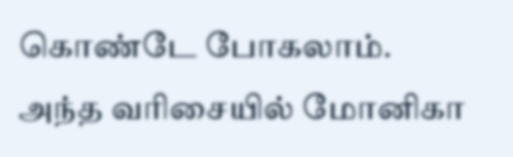கொண்டே போகலாம். அந்த வரிசையில் மோனிகா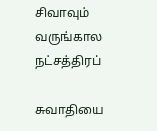சிவாவும் வருங்கால நட்சத்திரப்

சுவாதியை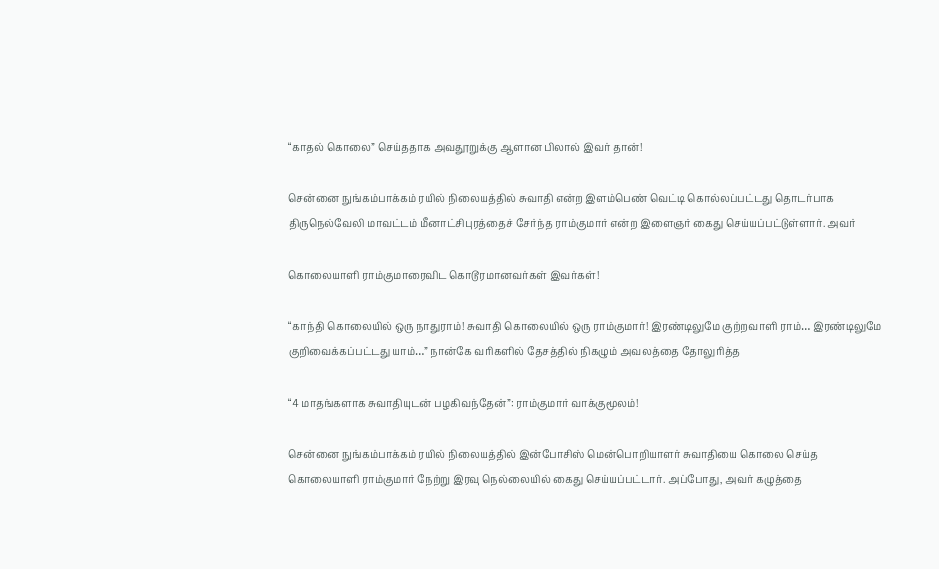“காதல் கொலை” செய்ததாக அவதூறுக்கு ஆளான பிலால் இவர் தான்!

சென்னை நுங்கம்பாக்கம் ரயில் நிலையத்தில் சுவாதி என்ற இளம்பெண் வெட்டி கொல்லப்பட்டது தொடர்பாக திருநெல்வேலி மாவட்டம் மீனாட்சிபுரத்தைச் சேர்ந்த ராம்குமார் என்ற இளைஞர் கைது செய்யப்பட்டுள்ளார். அவர்

கொலையாளி ராம்குமாரைவிட கொடூரமானவர்கள் இவர்கள்!

“காந்தி கொலையில் ஒரு நாதுராம்! சுவாதி கொலையில் ஒரு ராம்குமார்! இரண்டிலுமே குற்றவாளி ராம்… இரண்டிலுமே குறிவைக்கப்பட்டது யாம்…” நான்கே வரிகளில் தேசத்தில் நிகழும் அவலத்தை தோலுரித்த

“4 மாதங்களாக சுவாதியுடன் பழகிவந்தேன்”: ராம்குமார் வாக்குமூலம்!

சென்னை நுங்கம்பாக்கம் ரயில் நிலையத்தில் இன்போசிஸ் மென்பொறியாளர் சுவாதியை கொலை செய்த கொலையாளி ராம்குமார் நேற்று இரவு நெல்லையில் கைது செய்யப்பட்டார். அப்போது, அவர் கழுத்தை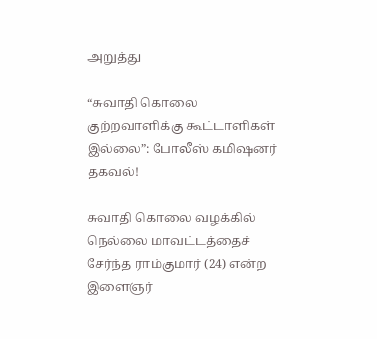அறுத்து

“சுவாதி கொலை குற்றவாளிக்கு கூட்டாளிகள் இல்லை”: போலீஸ் கமிஷனர் தகவல்!

சுவாதி கொலை வழக்கில் நெல்லை மாவட்டத்தைச் சேர்ந்த ராம்குமார் (24) என்ற இளைஞர்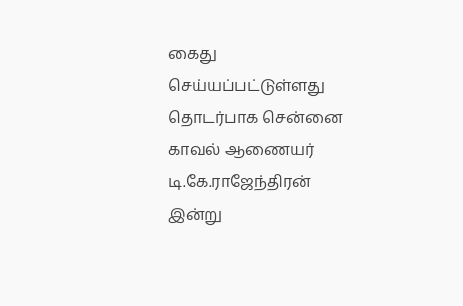கைது செய்யப்பட்டுள்ளது தொடர்பாக சென்னை காவல் ஆணையர் டி.கே.ராஜேந்திரன் இன்று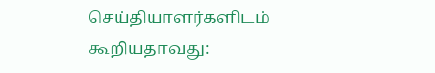செய்தியாளர்களிடம் கூறியதாவது: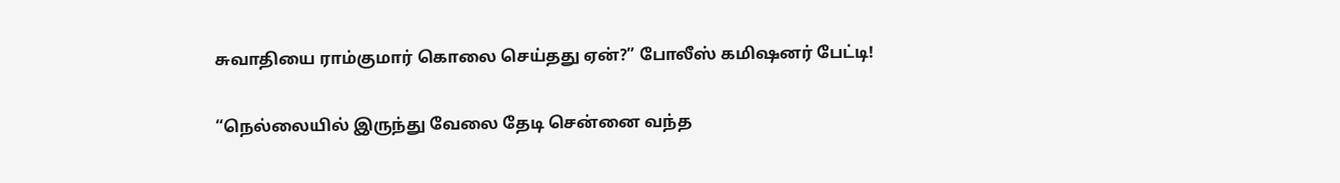சுவாதியை ராம்குமார் கொலை செய்தது ஏன்?” போலீஸ் கமிஷனர் பேட்டி!

“நெல்லையில் இருந்து வேலை தேடி சென்னை வந்த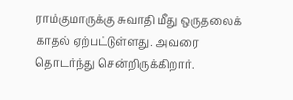ராம்குமாருக்கு சுவாதி மீது ஒருதலைக் காதல் ஏற்பட்டுள்ளது. அவரை தொடர்ந்து சென்றிருக்கிறார்.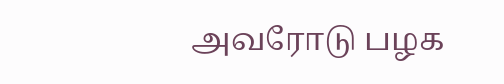அவரோடு பழக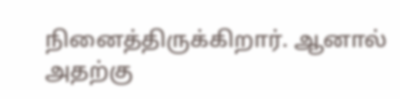நினைத்திருக்கிறார். ஆனால் அதற்கு